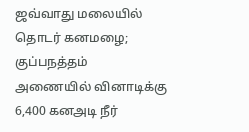ஜவ்வாது மலையில் தொடர் கனமழை; குப்பநத்தம் அணையில் வினாடிக்கு 6,400 கனஅடி நீர்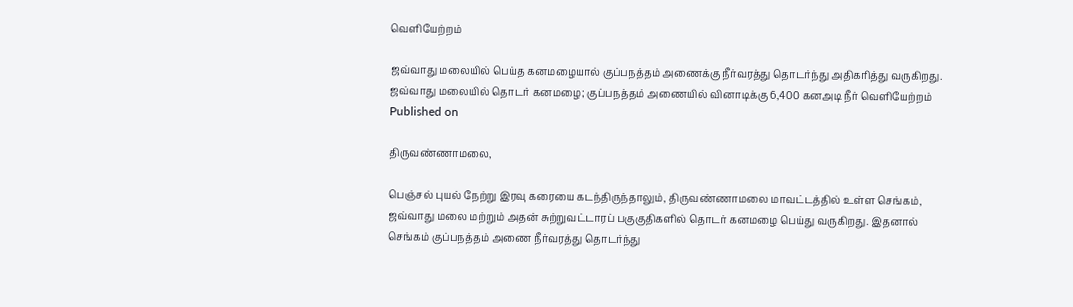வெளியேற்றம்

ஜவ்வாது மலையில் பெய்த கனமழையால் குப்பநத்தம் அணைக்கு நீர்வரத்து தொடர்ந்து அதிகரித்து வருகிறது.
ஜவ்வாது மலையில் தொடர் கனமழை; குப்பநத்தம் அணையில் வினாடிக்கு 6,400 கனஅடி நீர் வெளியேற்றம்
Published on

திருவண்ணாமலை,

பெஞ்சல் புயல் நேற்று இரவு கரையை கடந்திருந்தாலும், திருவண்ணாமலை மாவட்டத்தில் உள்ள செங்கம், ஜவ்வாது மலை மற்றும் அதன் சுற்றுவட்டாரப் பகுகுதிகளில் தொடர் கனமழை பெய்து வருகிறது. இதனால் செங்கம் குப்பநத்தம் அணை நீர்வரத்து தொடர்ந்து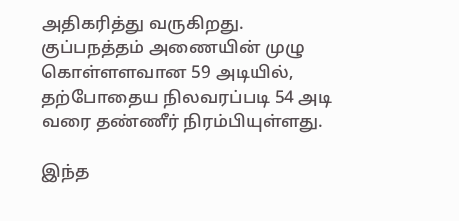அதிகரித்து வருகிறது. குப்பநத்தம் அணையின் முழு கொள்ளளவான 59 அடியில், தற்போதைய நிலவரப்படி 54 அடி வரை தண்ணீர் நிரம்பியுள்ளது.

இந்த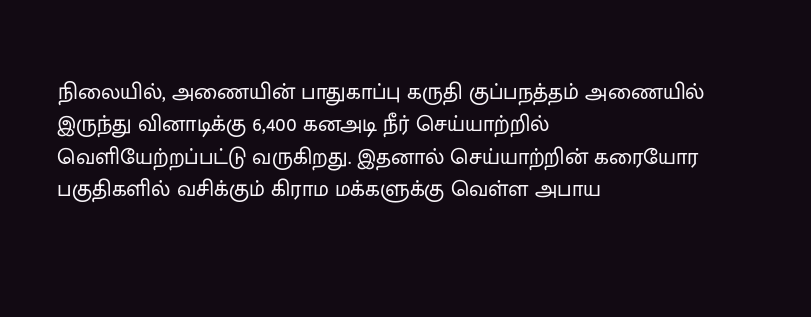நிலையில், அணையின் பாதுகாப்பு கருதி குப்பநத்தம் அணையில் இருந்து வினாடிக்கு 6,400 கனஅடி நீர் செய்யாற்றில் வெளியேற்றப்பட்டு வருகிறது. இதனால் செய்யாற்றின் கரையோர பகுதிகளில் வசிக்கும் கிராம மக்களுக்கு வெள்ள அபாய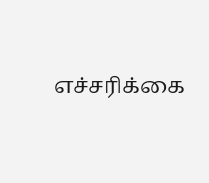எச்சரிக்கை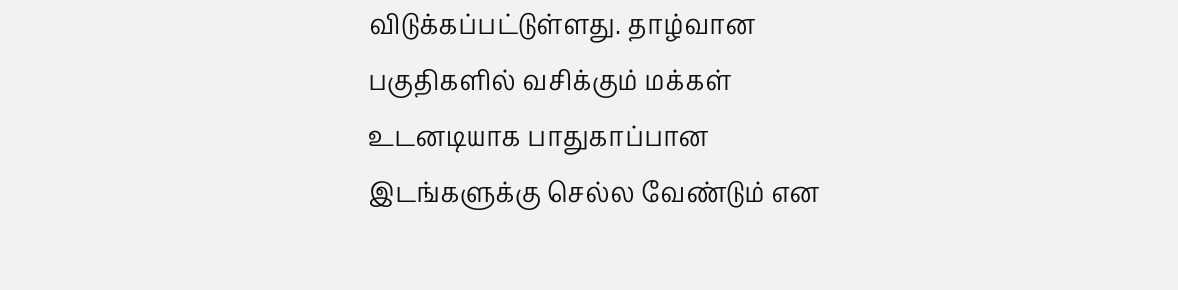விடுக்கப்பட்டுள்ளது. தாழ்வான பகுதிகளில் வசிக்கும் மக்கள் உடனடியாக பாதுகாப்பான இடங்களுக்கு செல்ல வேண்டும் என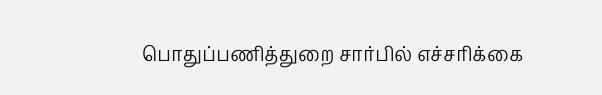பொதுப்பணித்துறை சார்பில் எச்சரிக்கை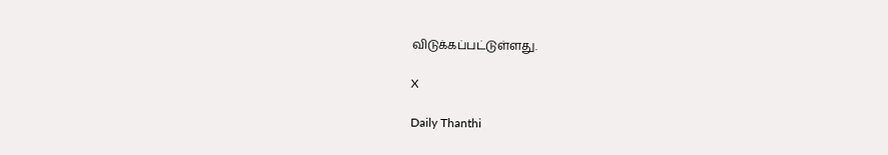விடுக்கப்பட்டுள்ளது.

X

Daily Thanthi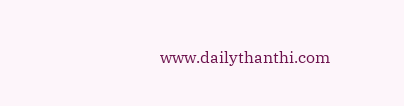www.dailythanthi.com